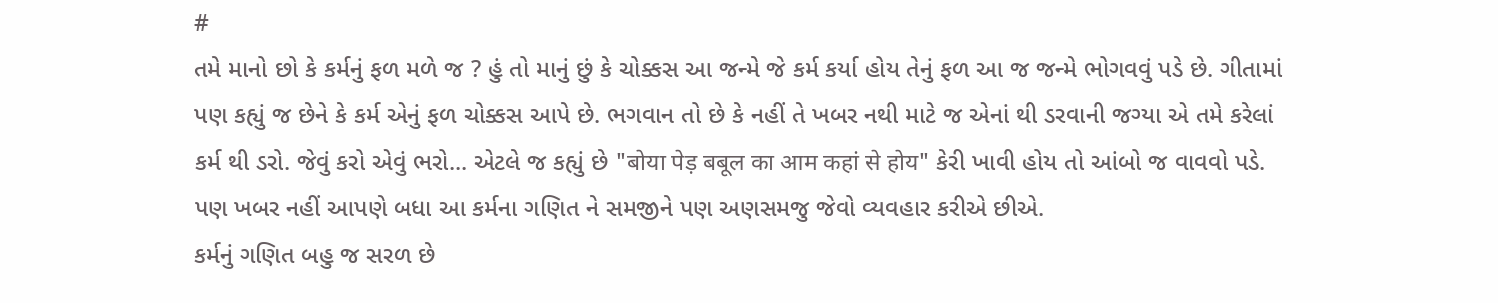#
તમે માનો છો કે કર્મનું ફળ મળે જ ? હું તો માનું છું કે ચોક્કસ આ જન્મે જે કર્મ કર્યા હોય તેનું ફળ આ જ જન્મે ભોગવવું પડે છે. ગીતામાં પણ કહ્યું જ છેને કે કર્મ એનું ફળ ચોક્કસ આપે છે. ભગવાન તો છે કે નહીં તે ખબર નથી માટે જ એનાં થી ડરવાની જગ્યા એ તમે કરેલાં કર્મ થી ડરો. જેવું કરો એવું ભરો... એટલે જ કહ્યું છે "बोया पेड़ बबूल का आम कहां से होय" કેરી ખાવી હોય તો આંબો જ વાવવો પડે.
પણ ખબર નહીં આપણે બધા આ કર્મના ગણિત ને સમજીને પણ અણસમજુ જેવો વ્યવહાર કરીએ છીએ.
કર્મનું ગણિત બહુ જ સરળ છે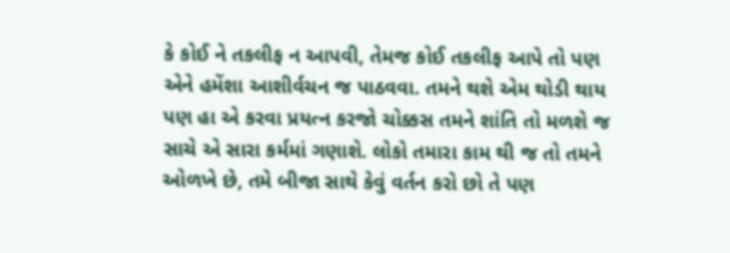કે કોઈ ને તકલીફ ન આપવી, તેમજ કોઈ તકલીફ આપે તો પણ એને હમેંશા આશીર્વચન જ પાઠવવા. તમને થશે એમ થોડી થાય પણ હા એ કરવા પ્રયત્ન કરજો ચોક્કસ તમને શાંતિ તો મળશે જ સાચે એ સારા કર્મમાં ગણાશે. લોકો તમારા કામ થી જ તો તમને ઓળખે છે, તમે બીજા સાથે કેવું વર્તન કરો છો તે પણ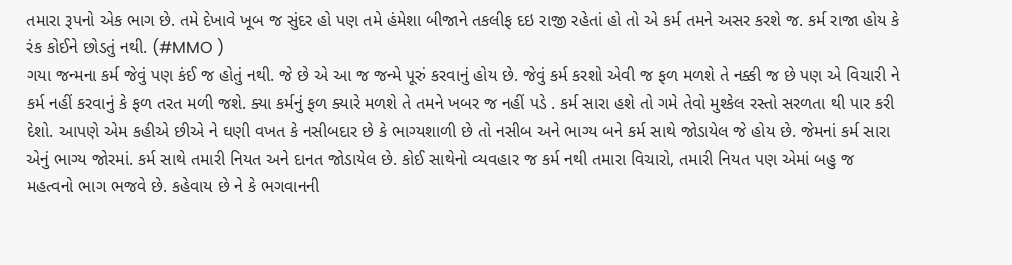તમારા રૂપનો એક ભાગ છે. તમે દેખાવે ખૂબ જ સુંદર હો પણ તમે હંમેશા બીજાને તકલીફ દઇ રાજી રહેતાં હો તો એ કર્મ તમને અસર કરશે જ. કર્મ રાજા હોય કે રંક કોઈને છોડતું નથી. (#MMO )
ગયા જન્મના કર્મ જેવું પણ કંઈ જ હોતું નથી. જે છે એ આ જ જન્મે પૂરું કરવાનું હોય છે. જેવું કર્મ કરશો એવી જ ફળ મળશે તે નક્કી જ છે પણ એ વિચારી ને કર્મ નહીં કરવાનું કે ફળ તરત મળી જશે. ક્યા કર્મનું ફળ ક્યારે મળશે તે તમને ખબર જ નહીં પડે . કર્મ સારા હશે તો ગમે તેવો મુશ્કેલ રસ્તો સરળતા થી પાર કરી દેશો. આપણે એમ કહીએ છીએ ને ઘણી વખત કે નસીબદાર છે કે ભાગ્યશાળી છે તો નસીબ અને ભાગ્ય બને કર્મ સાથે જોડાયેલ જે હોય છે. જેમનાં કર્મ સારા એનું ભાગ્ય જોરમાં. કર્મ સાથે તમારી નિયત અને દાનત જોડાયેલ છે. કોઈ સાથેનો વ્યવહાર જ કર્મ નથી તમારા વિચારો, તમારી નિયત પણ એમાં બહુ જ મહત્વનો ભાગ ભજવે છે. કહેવાય છે ને કે ભગવાનની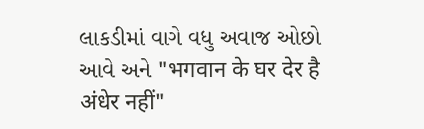લાકડીમાં વાગે વધુ અવાજ ઓછો આવે અને "भगवान के घर देर है अंधेर नहीं"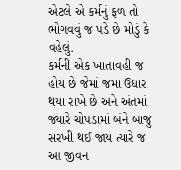એટલે એ કર્મનું ફળ તો ભોગવવું જ પડે છે મોડું કે વહેલું.
કર્મની એક ખાતાવહી જ હોય છે જેમાં જમા ઉધાર થયા રાખે છે અને અંતમાં જ્યારે ચોપડામાં બંને બાજુ સરખી થઈ જાય ત્યારે જ આ જીવન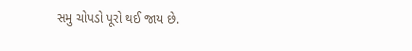સમુ ચોપડો પૂરો થઈ જાય છે.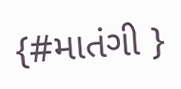{#માતંગી }